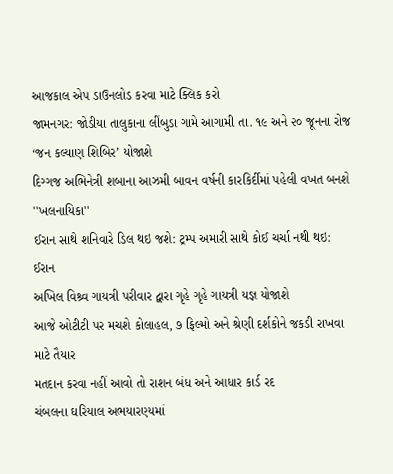આજકાલ એપ ડાઉનલોડ કરવા માટે ક્લિક કરો
જામનગર: જોડીયા તાલુકાના લીંબુડા ગામે આગામી તા. ૧૯ અને ૨૦ જૂનના રોજ ‘જન કલ્યાણ શિબિર’ યોજાશે
દિગ્ગજ અભિનેત્રી શબાના આઝમી બાવન વર્ષની કારકિર્દીમાં પહેલી વખત બનશે ''ખલનાયિકા''
ઈરાન સાથે શનિવારે ડિલ થઇ જશે: ટ્રમ્પ અમારી સાથે કોઈ ચર્ચા નથી થઇ: ઈરાન
અખિલ વિશ્ર્વ ગાયત્રી પરીવાર દ્વારા ગૃહે ગૃહે ગાયત્રી યજ્ઞ યોજાશે
આજે ઓટીટી પર મચશે કોલાહલ, ૭ ફિલ્મો અને શ્રેણી દર્શકોને જકડી રાખવા માટે તૈયાર
મતદાન કરવા નહીં આવો તો રાશન બંધ અને આધાર કાર્ડ રદ
ચંબલના ઘરિયાલ અભયારણ્યમાં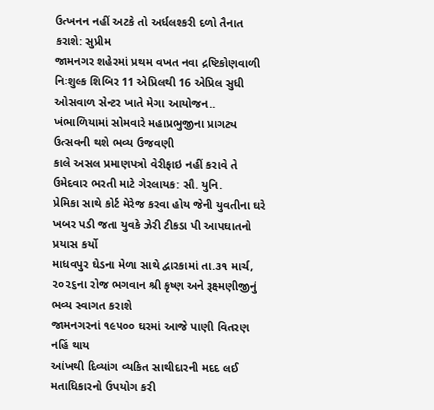ઉત્ખનન નહીં અટકે તો અર્ધલશ્કરી દળો તૈનાત કરાશે: સુપ્રીમ
જામનગર શહેરમાં પ્રથમ વખત નવા દ્રષ્ટિકોણવાળી નિઃશુલ્ક શિબિર 11 એપ્રિલથી 16 એપ્રિલ સુધી ઓસવાળ સેન્ટર ખાતે મેગા આયોજન..
ખંભાળિયામાં સોમવારે મહાપ્રભુજીના પ્રાગટ્ય ઉત્સવની થશે ભવ્ય ઉજવણી
કાલે અસલ પ્રમાણપત્રો વેરીફાઇ નહીં કરાવે તે ઉમેદવાર ભરતી માટે ગેરલાયક: સૌ. યુનિ.
પ્રેમિકા સાથે કોર્ટ મેરેજ કરવા હોય જેની યુવતીના ઘરે ખબર પડી જતા યુવકે ઝેરી ટીકડા પી આપઘાતનો પ્રયાસ કર્યો
માધવપુર ઘેડના મેળા સાથે દ્વારકામાં તા.૩૧ માર્ચ, ૨૦૨૬ના રોજ ભગવાન શ્રી કૃષ્ણ અને રૂક્ષ્મણીજીનું ભવ્ય સ્વાગત કરાશે
જામનગરનાં ૧૯૫૦૦ ઘરમાં આજે પાણી વિતરણ નહિં થાય
આંખથી દિવ્યાંગ વ્યકિત સાથીદારની મદદ લઈ મતાધિકારનો ઉપયોગ કરી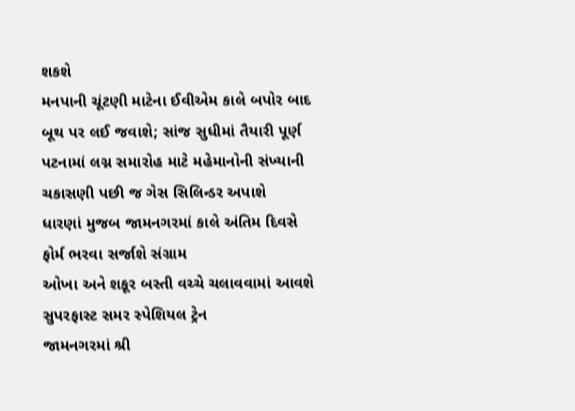શકશે
મનપાની ચૂંટણી માટેના ઈવીએમ કાલે બપોર બાદ બૂથ પર લઈ જવાશે; સાંજ સુધીમાં તૈયારી પૂર્ણ
પટનામાં લગ્ન સમારોહ માટે મહેમાનોની સંખ્યાની ચકાસણી પછી જ ગેસ સિલિન્ડર અપાશે
ધારણાં મુજબ જામનગરમાં કાલે અંતિમ દિવસે ફોર્મ ભરવા સર્જાશે સંગ્રામ
ઓખા અને શકૂર બસ્તી વચ્ચે ચલાવવામાં આવશે સુપરફાસ્ટ સમર સ્પેશિયલ ટ્રેન
જામનગરમાં શ્રી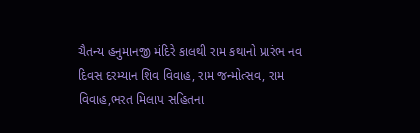ચૈતન્ય હનુમાનજી મંદિરે કાલથી રામ કથાનો પ્રારંભ નવ દિવસ દરમ્યાન શિવ વિવાહ, રામ જન્મોત્સવ, રામ વિવાહ,ભરત મિલાપ સહિતના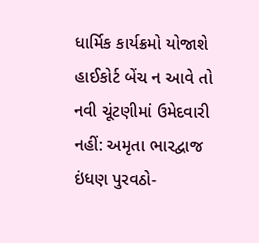ધાર્મિક કાર્યક્રમો યોજાશે
હાઈકોર્ટ બેંચ ન આવે તો નવી ચૂંટણીમાં ઉમેદવારી નહીં: અમૃતા ભારદ્વાજ
ઇંધણ પુરવઠો-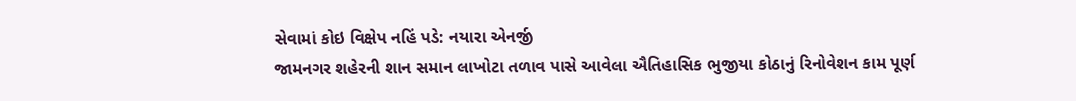સેવામાં કોઇ વિક્ષેપ નહિં પડે: નયારા એનર્જી
જામનગર શહેરની શાન સમાન લાખોટા તળાવ પાસે આવેલા ઐતિહાસિક ભુજીયા કોઠાનું રિનોવેશન કામ પૂર્ણ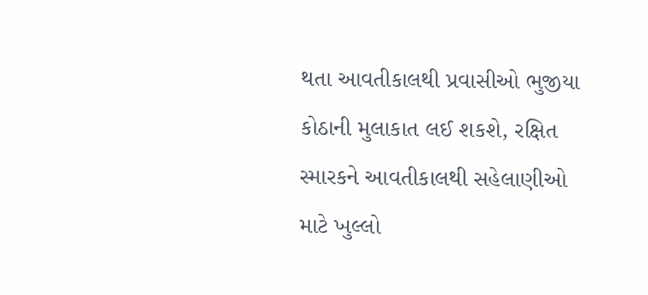થતા આવતીકાલથી પ્રવાસીઓ ભુજીયા કોઠાની મુલાકાત લઈ શકશે, રક્ષિત સ્મારકને આવતીકાલથી સહેલાણીઓ માટે ખુલ્લો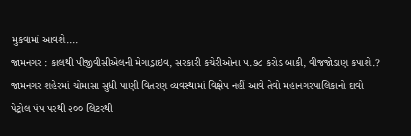મુકવામાં આવશે....
જામનગર : કાલથી પીજીવીસીએલની મેગાડ્રાઇવ, સરકારી કચેરીઓના ૫.૭૮ કરોડ બાકી, વીજજોડાણ કપાશે.?
જામનગર શહેરમાં ચોમાસા સુધી પાણી વિતરણ વ્યવસ્થામાં વિક્ષેપ નહીં આવે તેવો મહાનગરપાલિકાનો દાવો
પેટ્રોલ પંપ પરથી ૨૦૦ લિટરથી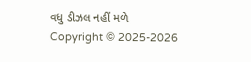વધુ ડીઝલ નહીં મળે
Copyright © 2025-2026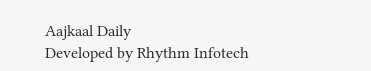Aajkaal Daily
Developed by Rhythm Infotech